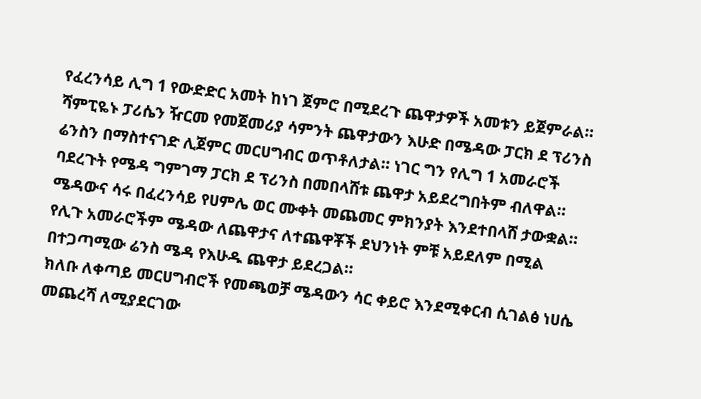የፈረንሳይ ሊግ 1 የውድድር አመት ከነገ ጀምሮ በሚደረጉ ጨዋታዎች አመቱን ይጀምራል።
ሻምፒዬኑ ፓሪሴን ዥርመ የመጀመሪያ ሳምንት ጨዋታውን እሁድ በሜዳው ፓርክ ደ ፕሪንስ ሬንስን በማስተናገድ ሊጀምር መርሀግብር ወጥቶለታል። ነገር ግን የሊግ 1 አመራሮች ባደረጉት የሜዳ ግምገማ ፓርክ ደ ፕሪንስ በመበላሸቱ ጨዋታ አይደረግበትም ብለዋል።
ሜዳውና ሳሩ በፈረንሳይ የሀምሌ ወር ሙቀት መጨመር ምክንያት እንደተበላሸ ታውቋል። የሊጉ አመራሮችም ሜዳው ለጨዋታና ለተጨዋቾች ደህንነት ምቹ አይደለም በሚል በተጋጣሚው ሬንስ ሜዳ የእሁዱ ጨዋታ ይደረጋል።
ክለቡ ለቀጣይ መርሀግብሮች የመጫወቻ ሜዳውን ሳር ቀይሮ እንደሚቀርብ ሲገልፅ ነሀሴ መጨረሻ ለሚያደርገው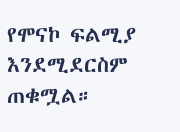የሞናኮ ፍልሚያ እንደሚደርስም ጠቁሟል።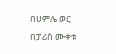በሀምሌ ወር በፓሪስ ሙቀቱ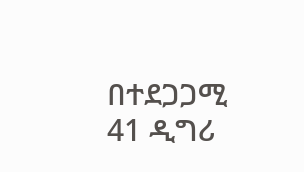በተደጋጋሚ 41 ዲግሪ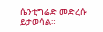ሴንቲግሬድ መድረሱ ይታወሳል።